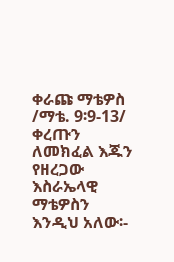ቀራጩ ማቴዎስ /ማቴ. 9፡9-13/ ቀረጡን ለመክፈል እጁን የዘረጋው እስራኤላዊ ማቴዎስን እንዲህ አለው፡-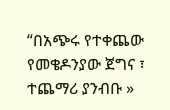“በአጭሩ የተቀጨው የመቄዶንያው ጀግና ፣ ተጨማሪ ያንብቡ »